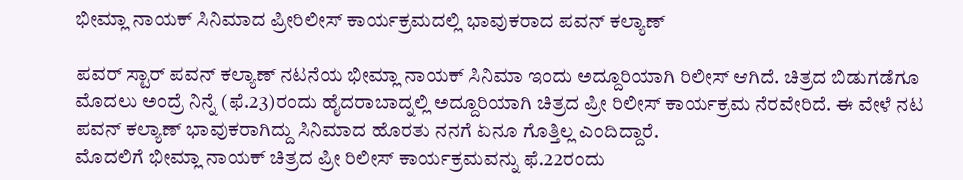ಭೀಮ್ಲಾ ನಾಯಕ್ ಸಿನಿಮಾದ ಪ್ರೀರಿಲೀಸ್ ಕಾರ್ಯಕ್ರಮದಲ್ಲಿ ಭಾವುಕರಾದ ಪವನ್ ಕಲ್ಯಾಣ್

ಪವರ್ ಸ್ಟಾರ್ ಪವನ್ ಕಲ್ಯಾಣ್ ನಟನೆಯ ಭೀಮ್ಲಾ ನಾಯಕ್ ಸಿನಿಮಾ ಇಂದು ಅದ್ದೂರಿಯಾಗಿ ರಿಲೀಸ್ ಆಗಿದೆ. ಚಿತ್ರದ ಬಿಡುಗಡೆಗೂ ಮೊದಲು ಅಂದ್ರೆ ನಿನ್ನೆ (ಫೆ.23)ರಂದು ಹೈದರಾಬಾದ್ನಲ್ಲಿ ಅದ್ದೂರಿಯಾಗಿ ಚಿತ್ರದ ಪ್ರೀ ರಿಲೀಸ್ ಕಾರ್ಯಕ್ರಮ ನೆರವೇರಿದೆ. ಈ ವೇಳೆ ನಟ ಪವನ್ ಕಲ್ಯಾಣ್ ಭಾವುಕರಾಗಿದ್ದು ಸಿನಿಮಾದ ಹೊರತು ನನಗೆ ಏನೂ ಗೊತ್ತಿಲ್ಲ ಎಂದಿದ್ದಾರೆ.
ಮೊದಲಿಗೆ ಭೀಮ್ಲಾ ನಾಯಕ್ ಚಿತ್ರದ ಪ್ರೀ ರಿಲೀಸ್ ಕಾರ್ಯಕ್ರಮವನ್ನು ಫೆ.22ರಂದು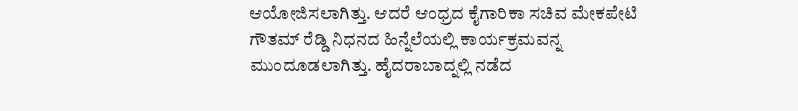ಆಯೋಜಿಸಲಾಗಿತ್ತು. ಆದರೆ ಆಂಧ್ರದ ಕೈಗಾರಿಕಾ ಸಚಿವ ಮೇಕಪೇಟಿ ಗೌತಮ್ ರೆಡ್ಡಿ ನಿಧನದ ಹಿನ್ನೆಲೆಯಲ್ಲಿ ಕಾರ್ಯಕ್ರಮವನ್ನ ಮುಂದೂಡಲಾಗಿತ್ತು. ಹೈದರಾಬಾದ್ನಲ್ಲಿ ನಡೆದ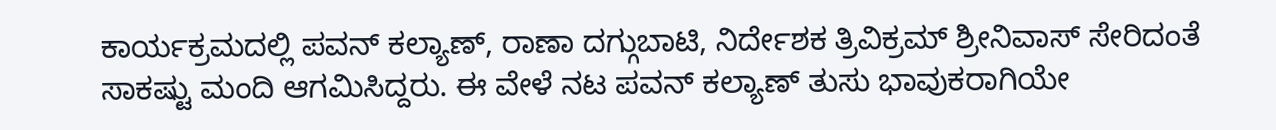ಕಾರ್ಯಕ್ರಮದಲ್ಲಿ ಪವನ್ ಕಲ್ಯಾಣ್, ರಾಣಾ ದಗ್ಗುಬಾಟಿ, ನಿರ್ದೇಶಕ ತ್ರಿವಿಕ್ರಮ್ ಶ್ರೀನಿವಾಸ್ ಸೇರಿದಂತೆ ಸಾಕಷ್ಟು ಮಂದಿ ಆಗಮಿಸಿದ್ದರು. ಈ ವೇಳೆ ನಟ ಪವನ್ ಕಲ್ಯಾಣ್ ತುಸು ಭಾವುಕರಾಗಿಯೇ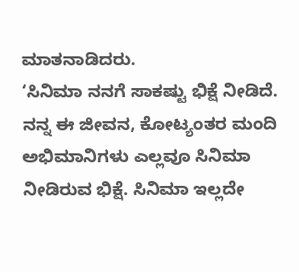ಮಾತನಾಡಿದರು.
‘ಸಿನಿಮಾ ನನಗೆ ಸಾಕಷ್ಟು ಭಿಕ್ಷೆ ನೀಡಿದೆ. ನನ್ನ ಈ ಜೀವನ, ಕೋಟ್ಯಂತರ ಮಂದಿ ಅಭಿಮಾನಿಗಳು ಎಲ್ಲವೂ ಸಿನಿಮಾ ನೀಡಿರುವ ಭಿಕ್ಷೆ. ಸಿನಿಮಾ ಇಲ್ಲದೇ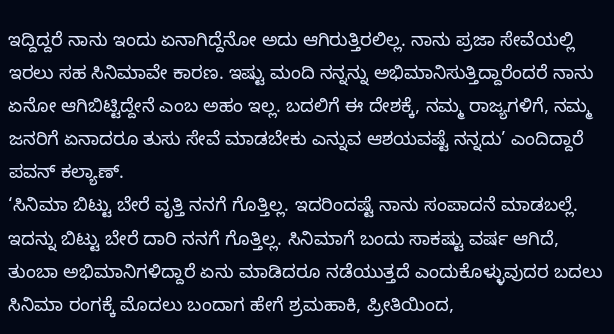ಇದ್ದಿದ್ದರೆ ನಾನು ಇಂದು ಏನಾಗಿದ್ದೆನೋ ಅದು ಆಗಿರುತ್ತಿರಲಿಲ್ಲ. ನಾನು ಪ್ರಜಾ ಸೇವೆಯಲ್ಲಿ ಇರಲು ಸಹ ಸಿನಿಮಾವೇ ಕಾರಣ. ಇಷ್ಟು ಮಂದಿ ನನ್ನನ್ನು ಅಭಿಮಾನಿಸುತ್ತಿದ್ದಾರೆಂದರೆ ನಾನು ಏನೋ ಆಗಿಬಿಟ್ಟಿದ್ದೇನೆ ಎಂಬ ಅಹಂ ಇಲ್ಲ. ಬದಲಿಗೆ ಈ ದೇಶಕ್ಕೆ, ನಮ್ಮ ರಾಜ್ಯಗಳಿಗೆ, ನಮ್ಮ ಜನರಿಗೆ ಏನಾದರೂ ತುಸು ಸೇವೆ ಮಾಡಬೇಕು ಎನ್ನುವ ಆಶಯವಷ್ಟೆ ನನ್ನದು’ ಎಂದಿದ್ದಾರೆ ಪವನ್ ಕಲ್ಯಾಣ್.
‘ಸಿನಿಮಾ ಬಿಟ್ಟು ಬೇರೆ ವೃತ್ತಿ ನನಗೆ ಗೊತ್ತಿಲ್ಲ. ಇದರಿಂದಷ್ಟೆ ನಾನು ಸಂಪಾದನೆ ಮಾಡಬಲ್ಲೆ. ಇದನ್ನು ಬಿಟ್ಟು ಬೇರೆ ದಾರಿ ನನಗೆ ಗೊತ್ತಿಲ್ಲ. ಸಿನಿಮಾಗೆ ಬಂದು ಸಾಕಷ್ಟು ವರ್ಷ ಆಗಿದೆ, ತುಂಬಾ ಅಭಿಮಾನಿಗಳಿದ್ದಾರೆ ಏನು ಮಾಡಿದರೂ ನಡೆಯುತ್ತದೆ ಎಂದುಕೊಳ್ಳುವುದರ ಬದಲು ಸಿನಿಮಾ ರಂಗಕ್ಕೆ ಮೊದಲು ಬಂದಾಗ ಹೇಗೆ ಶ್ರಮಹಾಕಿ, ಪ್ರೀತಿಯಿಂದ,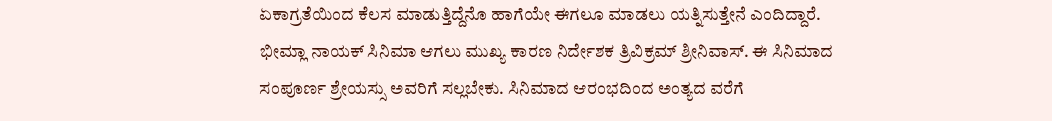ಏಕಾಗ್ರತೆಯಿಂದ ಕೆಲಸ ಮಾಡುತ್ತಿದ್ದೆನೊ ಹಾಗೆಯೇ ಈಗಲೂ ಮಾಡಲು ಯತ್ನಿಸುತ್ತೇನೆ ಎಂದಿದ್ದಾರೆ.
ಭೀಮ್ಲಾ ನಾಯಕ್ ಸಿನಿಮಾ ಆಗಲು ಮುಖ್ಯ ಕಾರಣ ನಿರ್ದೇಶಕ ತ್ರಿವಿಕ್ರಮ್ ಶ್ರೀನಿವಾಸ್. ಈ ಸಿನಿಮಾದ ಸಂಪೂರ್ಣ ಶ್ರೇಯಸ್ಸು ಅವರಿಗೆ ಸಲ್ಲಬೇಕು. ಸಿನಿಮಾದ ಆರಂಭದಿಂದ ಅಂತ್ಯದ ವರೆಗೆ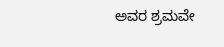ಅವರ ಶ್ರಮವೇ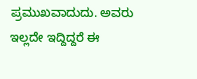ಪ್ರಮುಖವಾದುದು. ಅವರು ಇಲ್ಲದೇ ಇದ್ದಿದ್ದರೆ ಈ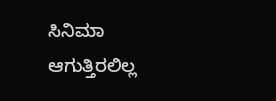ಸಿನಿಮಾ ಆಗುತ್ತಿರಲಿಲ್ಲ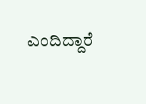ಎಂದಿದ್ದಾರೆ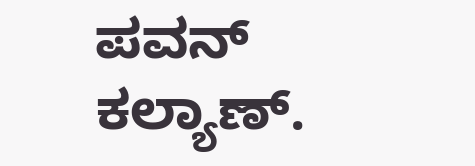ಪವನ್ ಕಲ್ಯಾಣ್.